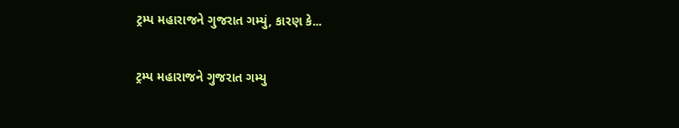ટ્રમ્પ મહારાજને ગુજરાત ગમ્યું, કારણ કે...

ટ્રમ્પ મહારાજને ગુજરાત ગમ્યુ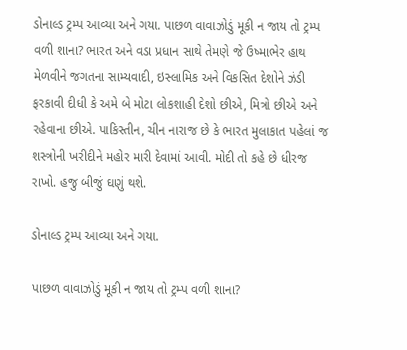ડોનાલ્ડ ટ્રમ્પ આવ્યા અને ગયા. પાછળ વાવાઝોડું મૂકી ન જાય તો ટ્રમ્પ વળી શાના? ભારત અને વડા પ્રધાન સાથે તેમણે જે ઉષ્માભેર હાથ મેળવીને જગતના સામ્યવાદી, ઇસ્લામિક અને વિકસિત દેશોને ઝંડી ફરકાવી દીધી કે અમે બે મોટા લોકશાહી દેશો છીએ, મિત્રો છીએ અને રહેવાના છીએ. પાકિસ્તીન, ચીન નારાજ છે કે ભારત મુલાકાત પહેલાં જ શસ્ત્રોની ખરીદીને મહોર મારી દેવામાં આવી. મોદી તો કહે છે ધીરજ રાખો. હજુ બીજું ઘણું થશે.

ડોનાલ્ડ ટ્રમ્પ આવ્યા અને ગયા.

પાછળ વાવાઝોડું મૂકી ન જાય તો ટ્રમ્પ વળી શાના?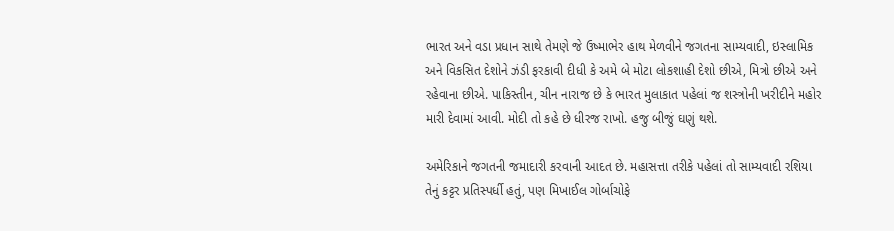ભારત અને વડા પ્રધાન સાથે તેમણે જે ઉષ્માભેર હાથ મેળવીને જગતના સામ્યવાદી, ઇસ્લામિક અને વિકસિત દેશોને ઝંડી ફરકાવી દીધી કે અમે બે મોટા લોકશાહી દેશો છીએ, મિત્રો છીએ અને રહેવાના છીએ. પાકિસ્તીન, ચીન નારાજ છે કે ભારત મુલાકાત પહેલાં જ શસ્ત્રોની ખરીદીને મહોર મારી દેવામાં આવી. મોદી તો કહે છે ધીરજ રાખો. હજુ બીજું ઘણું થશે.

અમેરિકાને જગતની જમાદારી કરવાની આદત છે. મહાસત્તા તરીકે પહેલાં તો સામ્યવાદી રશિયા તેનું કટ્ટર પ્રતિસ્પર્ધી હતું, પણ મિખાઈલ ગોર્બાચોફે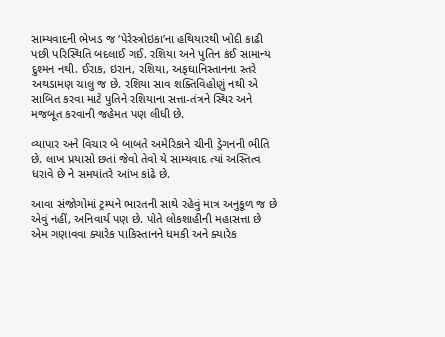સામ્યવાદની ભેખડ જ ‘પેરેસ્ત્રોઇકા’ના હથિયારથી ખોદી કાઢી પછી પરિસ્થિતિ બદલાઈ ગઈ. રશિયા અને પુતિન કંઈ સામાન્ય દુશ્મન નથી. ઈરાક, ઇરાન, રશિયા, અફઘાનિસ્તાનના સ્તરે અથડામણ ચાલુ જ છે. રશિયા સાવ શક્તિવિહોણું નથી એ સાબિત કરવા માટે પુતિને રશિયાના સત્તા-તંત્રને સ્થિર અને મજબૂત કરવાની જહેમત પણ લીધી છે.

વ્યાપાર અને વિચાર બે બાબતે અમેરિકાને ચીની ડ્રેગનની ભીતિ છે. લાખ પ્રયાસો છતાં જેવો તેવો યે સામ્યવાદ ત્યાં અસ્તિત્વ ધરાવે છે ને સમયાંતરે આંખ કાંઢે છે.

આવા સંજોગોમાં ટ્રમ્પને ભારતની સાથે રહેવું માત્ર અનુકૂળ જ છે એવું નહીં, અનિવાર્ય પણ છે. પોતે લોકશાહીની મહાસત્તા છે એમ ગણાવવા ક્યારેક પાકિસ્તાનને ધમકી અને ક્યારેક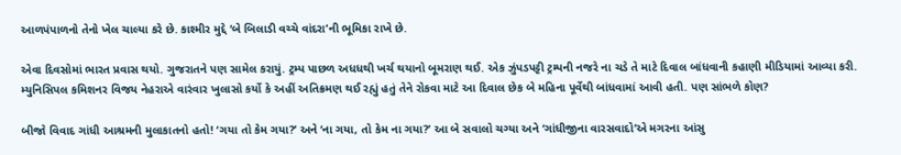આળપંપાળનો તેનો ખેલ ચાલ્યા કરે છે. કાશ્મીર મુદ્દે ‘બે બિલાડી વચ્ચે વાંદરા’ની ભૂમિકા રાખે છે.

એવા દિવસોમાં ભારત પ્રવાસ થયો. ગુજરાતને પણ સામેલ કરાયું. ટ્રમ્પ પાછળ અધધથી ખર્ચ થયાનો બૂમરાણ થઈ. એક ઝુંપડપટ્ટી ટ્રમ્પની નજરે ના ચડે તે માટે દિવાલ બાંધવાની કહાણી મીડિયામાં આવ્યા કરી. મ્યુનિસિપલ કમિશનર વિજય નેહરાએ વારંવાર ખુલાસો કર્યો કે અહીં અતિક્રમણ થઈ રહ્યું હતું તેને રોકવા માટે આ દિવાલ છેક બે મહિના પૂર્વેથી બાંધવામાં આવી હતી. પણ સાંભળે કોણ?

બીજો વિવાદ ગાંધી આશ્રમની મુલાકાતનો હતો! ‘ગયા તો કેમ ગયા?’ અને ‘ના ગયા, તો કેમ ના ગયા?’ આ બે સવાલો ચગ્યા અને ‘ગાંધીજીના વારસવાદો’એ મગરના આંસુ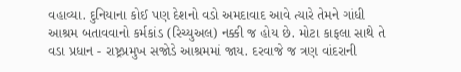વહાવ્યા. દુનિયાના કોઈ પણ દેશનો વડો અમદાવાદ આવે ત્યારે તેમને ગાંધી આશ્રમ બતાવવાનો કર્મકાંડ (રિચ્યુઅલ) નક્કી જ હોય છે. મોટા કાફલા સાથે તે વડા પ્રધાન - રાષ્ટ્રપ્રમુખ સજોડે આશ્રમમાં જાય. દરવાજે જ ત્રણ વાંદરાની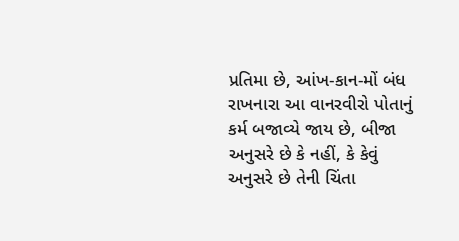પ્રતિમા છે, આંખ-કાન-મોં બંધ રાખનારા આ વાનરવીરો પોતાનું કર્મ બજાવ્યે જાય છે, બીજા અનુસરે છે કે નહીં, કે કેવું અનુસરે છે તેની ચિંતા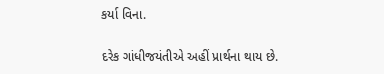કર્યા વિના.

દરેક ગાંધીજયંતીએ અહીં પ્રાર્થના થાય છે.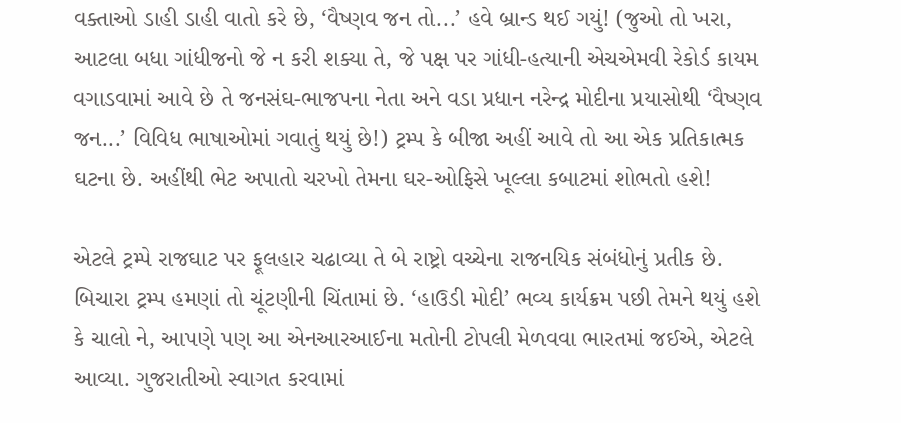વક્તાઓ ડાહી ડાહી વાતો કરે છે, ‘વૈષ્ણવ જન તો...’ હવે બ્રાન્ડ થઈ ગયું! (જુઓ તો ખરા, આટલા બધા ગાંધીજનો જે ન કરી શક્યા તે, જે પક્ષ પર ગાંધી-હત્યાની એચએમવી રેકોર્ડ કાયમ વગાડવામાં આવે છે તે જનસંઘ-ભાજપના નેતા અને વડા પ્રધાન નરેન્દ્ર મોદીના પ્રયાસોથી ‘વૈષ્ણવ જન...’ વિવિધ ભાષાઓમાં ગવાતું થયું છે!) ટ્રમ્પ કે બીજા અહીં આવે તો આ એક પ્રતિકાત્મક ઘટના છે. અહીંથી ભેટ અપાતો ચરખો તેમના ઘર-ઓફિસે ખૂલ્લા કબાટમાં શોભતો હશે!

એટલે ટ્રમ્પે રાજઘાટ પર ફૂલહાર ચઢાવ્યા તે બે રાષ્ટ્રો વચ્ચેના રાજનયિક સંબંધોનું પ્રતીક છે. બિચારા ટ્રમ્પ હમણાં તો ચૂંટણીની ચિંતામાં છે. ‘હાઉડી મોદી’ ભવ્ય કાર્યક્રમ પછી તેમને થયું હશે કે ચાલો ને, આપણે પણ આ એનઆરઆઈના મતોની ટોપલી મેળવવા ભારતમાં જઈએ, એટલે આવ્યા. ગુજરાતીઓ સ્વાગત કરવામાં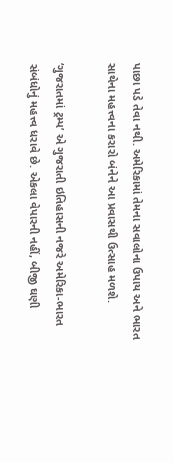પાછા પડે તેવા નથી. અમેરિકામાં તેમના સવાલોના ઉપાય અને ભારત સાથેના મહત્ત્વના કરારો બંનેને આ પ્રવાસથી ઉત્સાહ મળશે.

‘ગુજરાતમાં ટ્રમ્પ’ એ ગુજરાતી ઇતિહાસની નજરે અમેરિકા-ભારત સંબંધોનું મહત્ત્વ ધરાવે છે. એકલા વેપારની નહીં, બીજી ઘણી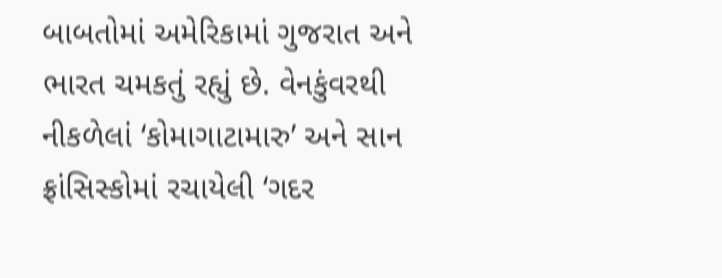બાબતોમાં અમેરિકામાં ગુજરાત અને ભારત ચમકતું રહ્યું છે. વેનકુંવરથી નીકળેલાં ‘કોમાગાટામારુ’ અને સાન ફ્રાંસિસ્કોમાં રચાયેલી ‘ગદર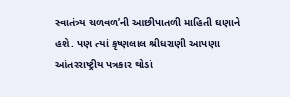સ્વાતંત્ર્ય ચળવળ’ની આછીપાતળી માહિતી ઘણાને હશે. પણ ત્યાં કૃષ્ણલાલ શ્રીધરાણી આપણા આંતરરાષ્ટ્રીય પત્રકાર થોડાં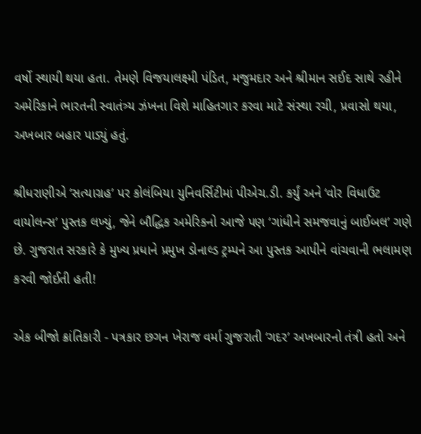વર્ષો સ્થાયી થયા હતા. તેમણે વિજયાલક્ષ્મી પંડિત, મજુમદાર અને શ્રીમાન સઈદ સાથે રહીને અમેરિકાને ભારતની સ્વાતંત્ર્ય ઝંખના વિશે માહિતગાર કરવા માટે સંસ્થા રચી, પ્રવાસો થયા, અખબાર બહાર પાડ્યું હતું.

શ્રીધરાણીએ ‘સત્યાગ્રહ’ પર કોલંબિયા યુનિવર્સિટીમાં પીએચ.ડી. કર્યું અને ‘વોર વિધાઉટ વાયોલન્સ’ પુસ્તક લખ્યું, જેને બૌદ્ધિક અમેરિકનો આજે પણ ‘ગાંધીને સમજવાનું બાઈબલ’ ગણે છે. ગુજરાત સરકારે કે મુખ્ય પ્રધાને પ્રમુખ ડોનાલ્ડ ટ્રમ્પને આ પુસ્તક આપીને વાંચવાની ભલામણ કરવી જોઈતી હતી!

એક બીજો ક્રાંતિકારી - પત્રકાર છગન ખેરાજ વર્મા ગુજરાતી ‘ગદર’ અખબારનો તંત્રી હતો અને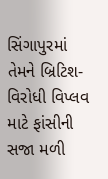સિંગાપુરમાં તેમને બ્રિટિશ-વિરોધી વિપ્લવ માટે ફાંસીની સજા મળી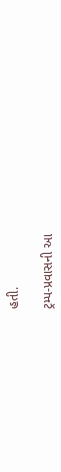હતી.

ટ્રમ્પ-પ્રવાસની આ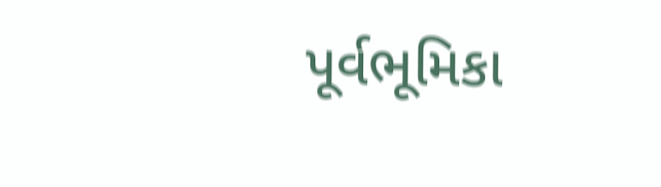પૂર્વભૂમિકા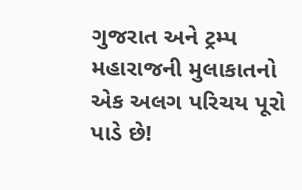ગુજરાત અને ટ્રમ્પ મહારાજની મુલાકાતનો એક અલગ પરિચય પૂરો પાડે છે!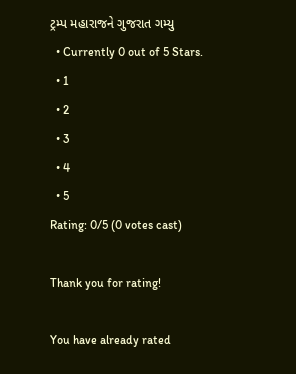ટ્રમ્પ મહારાજને ગુજરાત ગમ્યુ
  • Currently 0 out of 5 Stars.
  • 1
  • 2
  • 3
  • 4
  • 5
Rating: 0/5 (0 votes cast)

Thank you for rating!

You have already rated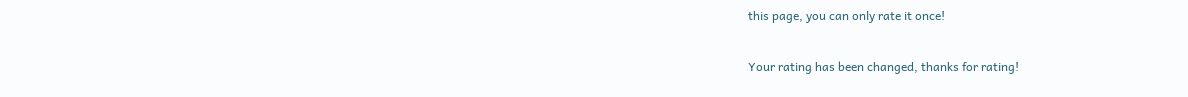this page, you can only rate it once!

Your rating has been changed, thanks for rating!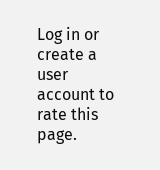Log in or create a user account to rate this page.